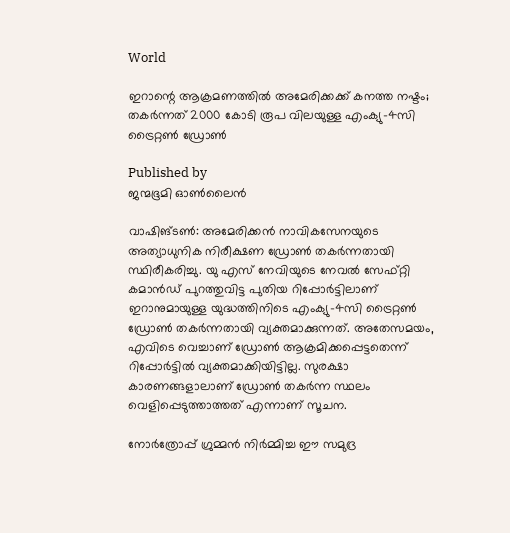World

ഇറാന്റെ ആക്രമണത്തിൽ അമേരിക്കക്ക് കനത്ത നഷ്ടം; തകർന്നത് 2000 കോടി രൂപ വിലയുള്ള എംക്യു–4സി ട്രൈറ്റൺ ഡ്രോൺ

Published by
ജന്മഭൂമി ഓണ്‍ലൈന്‍

വാഷിങ്ടൺ: അമേരിക്കൻ നാവികസേനയുടെ അത്യാധുനിക നിരീക്ഷണ ഡ്രോൺ തകർന്നതായി സ്ഥിരീകരിച്ചു. യു എസ് നേവിയുടെ നേവൽ സേഫ്റ്റി കമാൻഡ് പുറത്തുവിട്ട പുതിയ റിപ്പോർട്ടിലാണ് ഇറാനുമായുള്ള യുദ്ധത്തിനിടെ എംക്യു–4സി ട്രൈറ്റൺ ഡ്രോൺ തകർന്നതായി വ്യക്തമാക്കുന്നത്. അതേസമയം, എവിടെ വെച്ചാണ് ഡ്രോൺ ആക്രമിക്കപ്പെട്ടതെന്ന് റിപ്പോർട്ടിൽ വ്യക്തമാക്കിയിട്ടില്ല. സുരക്ഷാ കാരണങ്ങളാലാണ് ഡ്രോൺ തകർന്ന സ്ഥലം വെളിപ്പെടുത്താത്തത് എന്നാണ് സൂചന.

നോർത്രോപ്പ് ഗ്രുമ്മൻ നിർമ്മിച്ച ഈ സമുദ്ര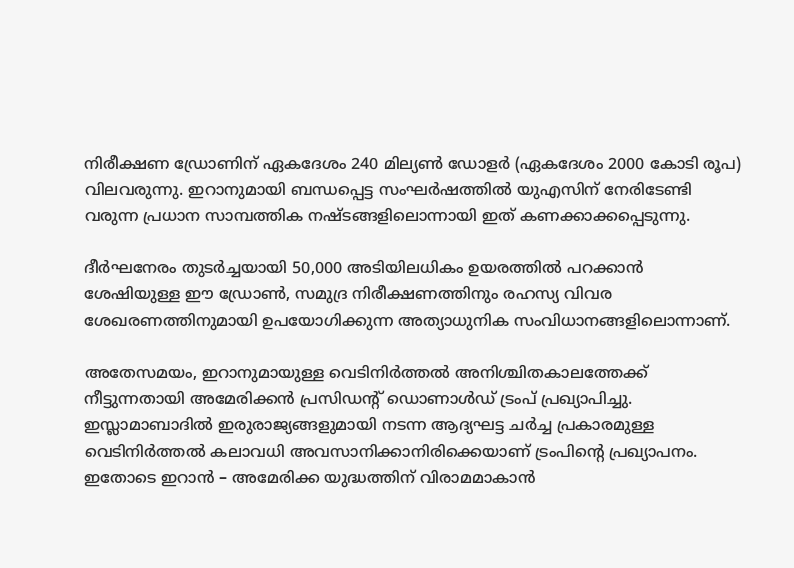നിരീക്ഷണ ഡ്രോണിന് ഏകദേശം 240 മില്യൺ ഡോളർ (ഏകദേശം 2000 കോടി രൂപ) വിലവരുന്നു. ഇറാനുമായി ബന്ധപ്പെട്ട സംഘർഷത്തിൽ യുഎസിന് നേരിടേണ്ടി വരുന്ന പ്രധാന സാമ്പത്തിക നഷ്ടങ്ങളിലൊന്നായി ഇത് കണക്കാക്കപ്പെടുന്നു.

ദീർഘനേരം തുടർച്ചയായി 50,000 അടിയിലധികം ഉയരത്തിൽ പറക്കാൻ ശേഷിയുള്ള ഈ ഡ്രോൺ, സമുദ്ര നിരീക്ഷണത്തിനും രഹസ്യ വിവര ശേഖരണത്തിനുമായി ഉപയോഗിക്കുന്ന അത്യാധുനിക സംവിധാനങ്ങളിലൊന്നാണ്.

അതേസമയം, ഇറാനുമായുള്ള വെടിനിർത്തൽ അനിശ്ചിതകാലത്തേക്ക് നീട്ടുന്നതായി അമേരിക്കൻ പ്രസിഡന്റ് ഡൊണാൾഡ് ട്രംപ് പ്രഖ്യാപിച്ചു. ഇസ്ലാമാബാദിൽ ഇരുരാജ്യങ്ങളുമായി നടന്ന ആദ്യഘട്ട ചർച്ച പ്രകാരമുള്ള വെടിനിർത്തൽ കലാവധി അവസാനിക്കാനിരിക്കെയാണ് ട്രംപിന്റെ പ്രഖ്യാപനം. ഇതോടെ ഇറാൻ – അമേരിക്ക യുദ്ധത്തിന് വിരാമമാകാൻ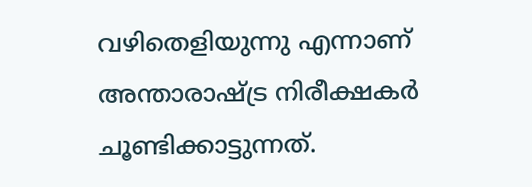വഴിതെളിയുന്നു എന്നാണ് അന്താരാഷ്‌ട്ര നിരീക്ഷകർ ചൂണ്ടിക്കാട്ടുന്നത്.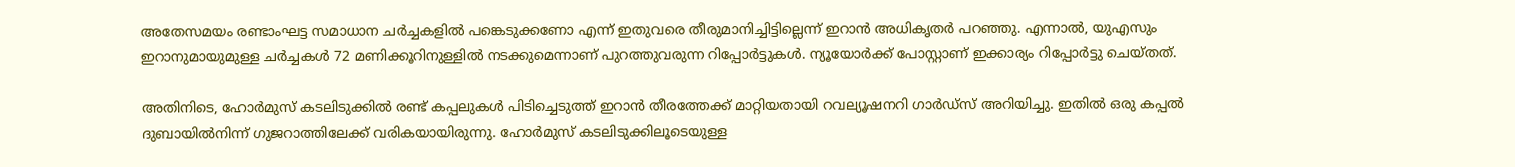അതേസമയം രണ്ടാംഘട്ട സമാധാന ചർച്ചകളിൽ പങ്കെടുക്കണോ എന്ന് ഇതുവരെ തീരുമാനിച്ചിട്ടില്ലെന്ന് ഇറാൻ അധികൃതർ പറഞ്ഞു. എന്നാൽ, യുഎസും ഇറാനുമായുമുള്ള ചർച്ചകൾ 72 മണിക്കൂറിനുള്ളിൽ നടക്കുമെന്നാണ് പുറത്തുവരുന്ന റിപ്പോർട്ടുകൾ. ന്യൂയോർക്ക് പോസ്റ്റാണ് ഇക്കാര്യം റിപ്പോർട്ടു ചെയ്തത്.

അതിനിടെ, ഹോർമുസ് കടലിടുക്കിൽ രണ്ട് കപ്പലുകൾ പിടിച്ചെടുത്ത് ഇറാൻ തീരത്തേക്ക് മാറ്റിയതായി റവല്യൂഷനറി ഗാർഡ്സ് അറിയിച്ചു. ഇതിൽ ഒരു കപ്പൽ ദുബായിൽനിന്ന് ഗുജറാത്തിലേക്ക് വരികയായിരുന്നു. ഹോർമുസ് കടലിടുക്കിലൂടെയുള്ള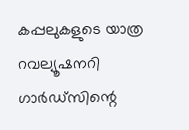കപ്പലുകളുടെ യാത്ര റവല്യൂഷനറി ഗാർഡ്സിന്റെ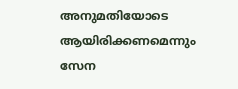അനുമതിയോടെ ആയിരിക്കണമെന്നും സേന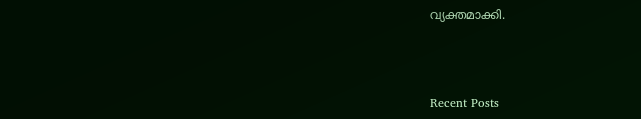വ്യക്തമാക്കി.



Recent Posts